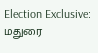Election Exclusive: மதுரை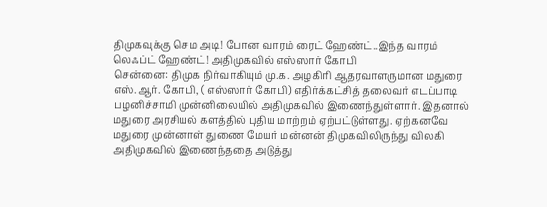திமுகவுக்கு செம அடி! போன வாரம் ரைட் ஹேண்ட்..இந்த வாரம் லெஃப்ட் ஹேண்ட்! அதிமுகவில் எஸ்ஸார் கோபி
சென்னை: திமுக நிர்வாகியும் மு.க. அழகிரி ஆதரவாளருமான மதுரை எஸ்.ஆர். கோபி, ( எஸ்ஸார் கோபி) எதிர்க்கட்சித் தலைவர் எடப்பாடி பழனிச்சாமி முன்னிலையில் அதிமுகவில் இணைந்துள்ளார். இதனால் மதுரை அரசியல் களத்தில் புதிய மாற்றம் ஏற்பட்டுள்ளது. ஏற்கனவே மதுரை முன்னாள் துணை மேயர் மன்னன் திமுகவிலிருந்து விலகி அதிமுகவில் இணைந்ததை அடுத்து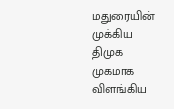மதுரையின் முக்கிய திமுக முகமாக விளங்கிய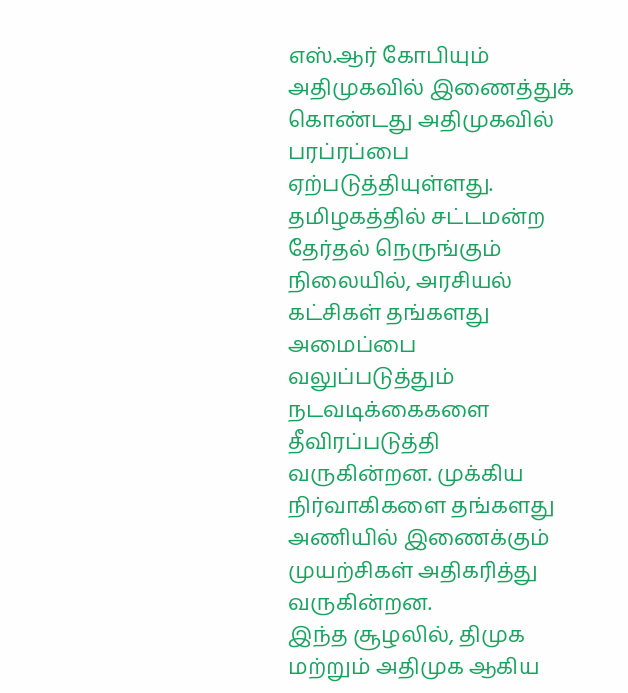எஸ்.ஆர் கோபியும் அதிமுகவில் இணைத்துக் கொண்டது அதிமுகவில் பரப்ரப்பை ஏற்படுத்தியுள்ளது.
தமிழகத்தில் சட்டமன்ற தேர்தல் நெருங்கும் நிலையில், அரசியல் கட்சிகள் தங்களது அமைப்பை வலுப்படுத்தும் நடவடிக்கைகளை தீவிரப்படுத்தி வருகின்றன. முக்கிய நிர்வாகிகளை தங்களது அணியில் இணைக்கும் முயற்சிகள் அதிகரித்து வருகின்றன.
இந்த சூழலில், திமுக மற்றும் அதிமுக ஆகிய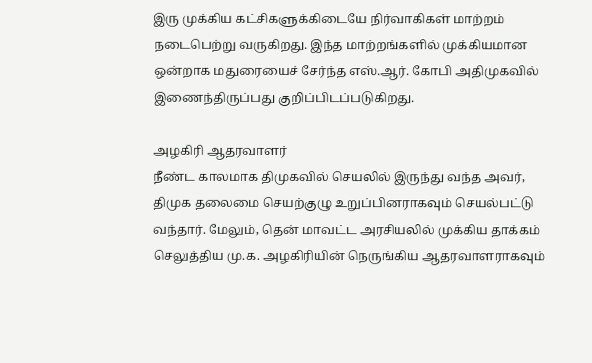இரு முக்கிய கட்சிகளுக்கிடையே நிர்வாகிகள் மாற்றம் நடைபெற்று வருகிறது. இந்த மாற்றங்களில் முக்கியமான ஒன்றாக மதுரையைச் சேர்ந்த எஸ்.ஆர். கோபி அதிமுகவில் இணைந்திருப்பது குறிப்பிடப்படுகிறது.

அழகிரி ஆதரவாளர்
நீண்ட காலமாக திமுகவில் செயலில் இருந்து வந்த அவர், திமுக தலைமை செயற்குழு உறுப்பினராகவும் செயல்பட்டு வந்தார். மேலும், தென் மாவட்ட அரசியலில் முக்கிய தாக்கம் செலுத்திய மு.க. அழகிரியின் நெருங்கிய ஆதரவாளராகவும்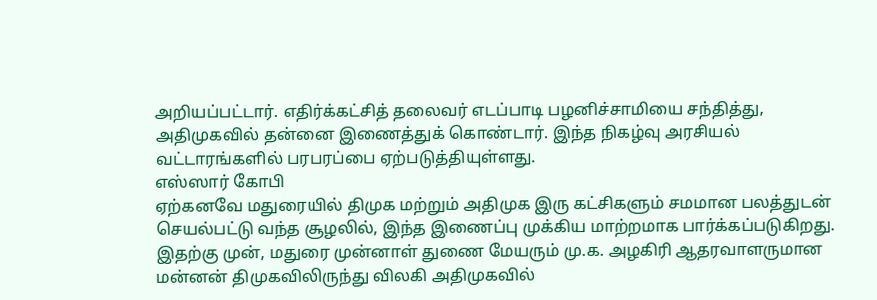அறியப்பட்டார். எதிர்க்கட்சித் தலைவர் எடப்பாடி பழனிச்சாமியை சந்தித்து, அதிமுகவில் தன்னை இணைத்துக் கொண்டார். இந்த நிகழ்வு அரசியல் வட்டாரங்களில் பரபரப்பை ஏற்படுத்தியுள்ளது.
எஸ்ஸார் கோபி
ஏற்கனவே மதுரையில் திமுக மற்றும் அதிமுக இரு கட்சிகளும் சமமான பலத்துடன் செயல்பட்டு வந்த சூழலில், இந்த இணைப்பு முக்கிய மாற்றமாக பார்க்கப்படுகிறது. இதற்கு முன், மதுரை முன்னாள் துணை மேயரும் மு.க. அழகிரி ஆதரவாளருமான மன்னன் திமுகவிலிருந்து விலகி அதிமுகவில்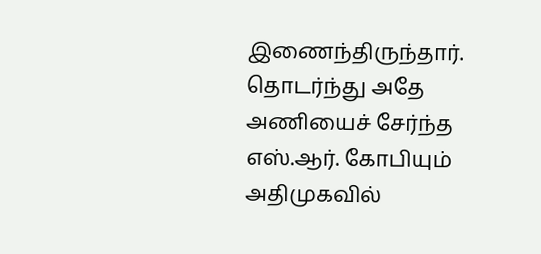இணைந்திருந்தார். தொடர்ந்து அதே அணியைச் சேர்ந்த எஸ்.ஆர். கோபியும் அதிமுகவில்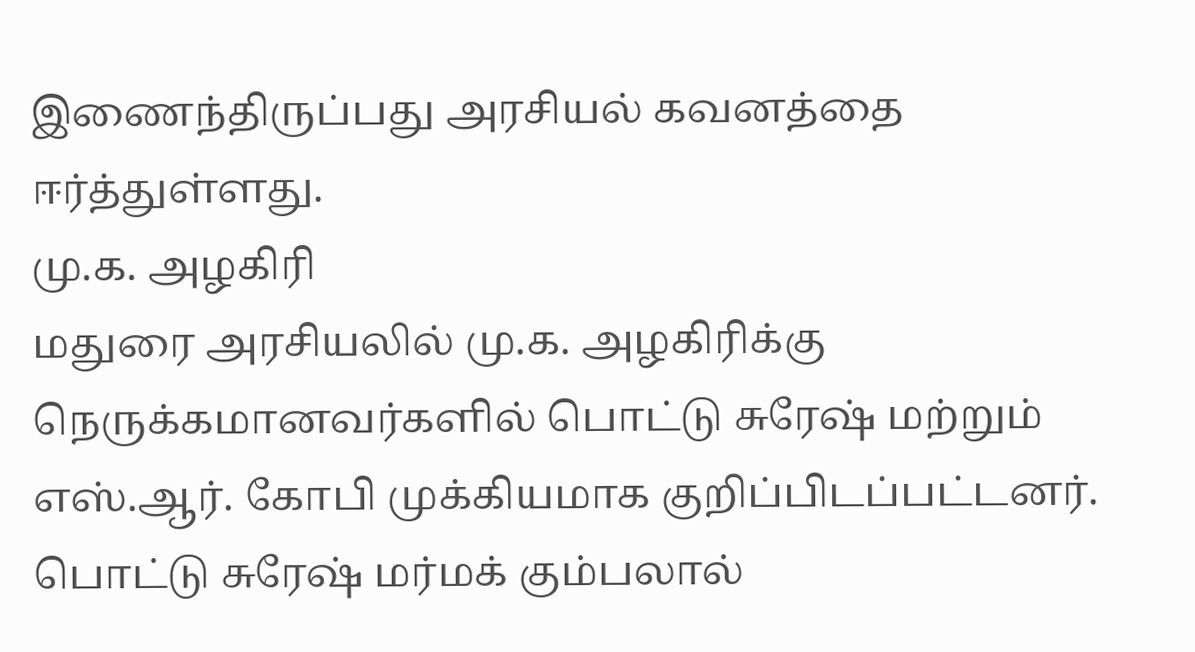இணைந்திருப்பது அரசியல் கவனத்தை ஈர்த்துள்ளது.
மு.க. அழகிரி
மதுரை அரசியலில் மு.க. அழகிரிக்கு நெருக்கமானவர்களில் பொட்டு சுரேஷ் மற்றும் எஸ்.ஆர். கோபி முக்கியமாக குறிப்பிடப்பட்டனர். பொட்டு சுரேஷ் மர்மக் கும்பலால்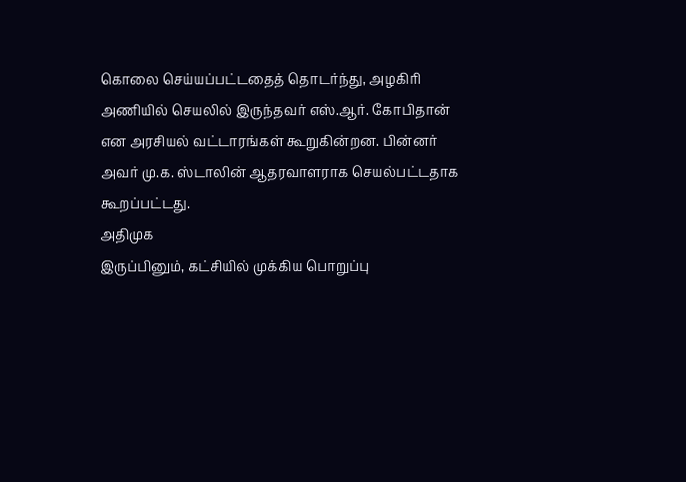கொலை செய்யப்பட்டதைத் தொடர்ந்து, அழகிரி அணியில் செயலில் இருந்தவர் எஸ்.ஆர். கோபிதான் என அரசியல் வட்டாரங்கள் கூறுகின்றன. பின்னர் அவர் மு.க. ஸ்டாலின் ஆதரவாளராக செயல்பட்டதாக கூறப்பட்டது.
அதிமுக
இருப்பினும், கட்சியில் முக்கிய பொறுப்பு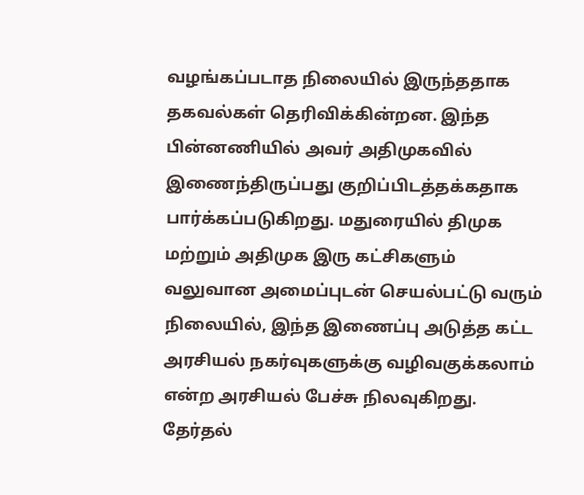வழங்கப்படாத நிலையில் இருந்ததாக தகவல்கள் தெரிவிக்கின்றன. இந்த பின்னணியில் அவர் அதிமுகவில் இணைந்திருப்பது குறிப்பிடத்தக்கதாக பார்க்கப்படுகிறது. மதுரையில் திமுக மற்றும் அதிமுக இரு கட்சிகளும் வலுவான அமைப்புடன் செயல்பட்டு வரும் நிலையில், இந்த இணைப்பு அடுத்த கட்ட அரசியல் நகர்வுகளுக்கு வழிவகுக்கலாம் என்ற அரசியல் பேச்சு நிலவுகிறது. தேர்தல்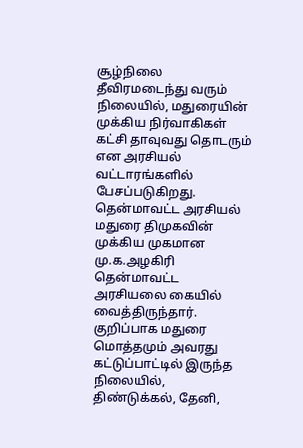சூழ்நிலை தீவிரமடைந்து வரும் நிலையில், மதுரையின் முக்கிய நிர்வாகிகள் கட்சி தாவுவது தொடரும் என அரசியல் வட்டாரங்களில் பேசப்படுகிறது.
தென்மாவட்ட அரசியல்
மதுரை திமுகவின் முக்கிய முகமான மு.க.அழகிரி தென்மாவட்ட அரசியலை கையில் வைத்திருந்தார். குறிப்பாக மதுரை மொத்தமும் அவரது கட்டுப்பாட்டில் இருந்த நிலையில், திண்டுக்கல், தேனி,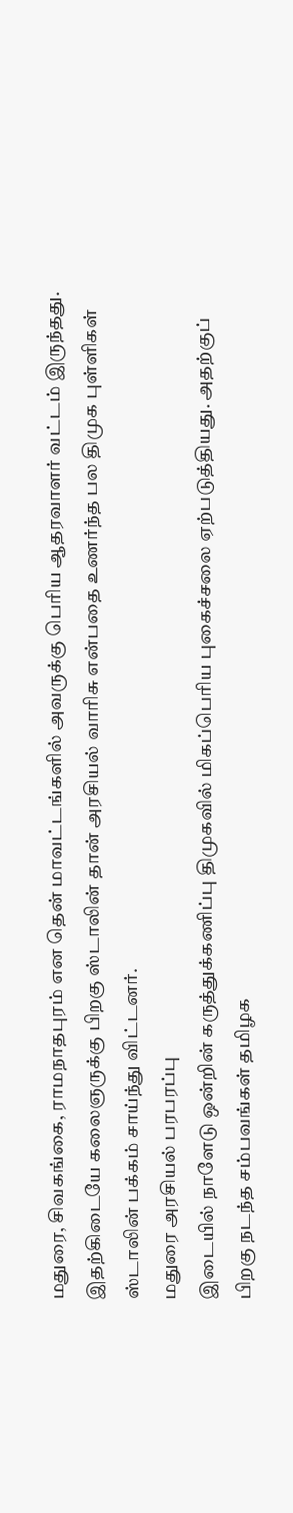மதுரை, சிவகங்கை, ராமநாதபுரம் என தென் மாவட்டங்களில் அவருக்கு பெரிய ஆதரவாளர் வட்டம் இருந்தது. இதற்கிடையே கலைஞருக்கு பிறகு ஸ்டாலின் தான் அரசியல் வாரிசு என்பதை உணர்ந்த பல திமுக புள்ளிகள் ஸ்டாலின் பக்கம் சாய்ந்து விட்டனர்.
மதுரை அரசியல் பரபரப்பு
இடையில் நாளேடு ஒன்றின் கருத்துக்கணிப்பு திமுகவில் மிகப்பெரிய புகைச்சலை ஏற்படுத்தியது. அதற்குப் பிறகு நடந்த சம்பவங்கள் தமிழக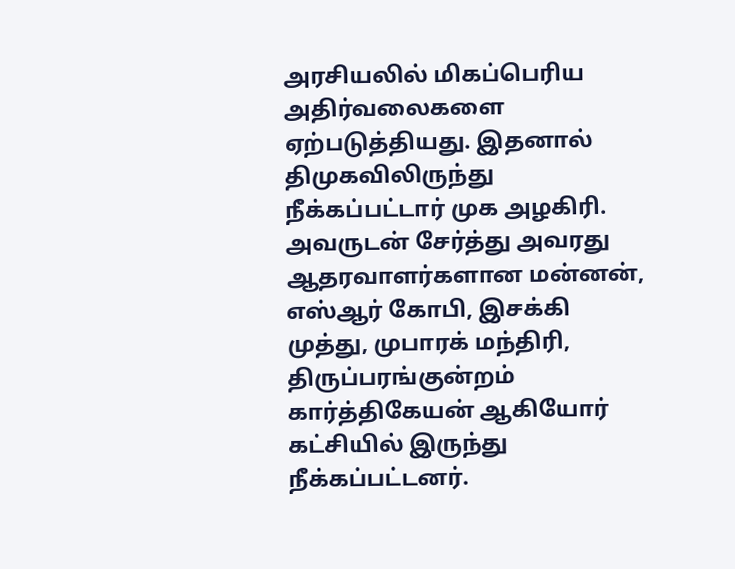அரசியலில் மிகப்பெரிய அதிர்வலைகளை ஏற்படுத்தியது. இதனால் திமுகவிலிருந்து நீக்கப்பட்டார் முக அழகிரி. அவருடன் சேர்த்து அவரது ஆதரவாளர்களான மன்னன், எஸ்ஆர் கோபி, இசக்கி முத்து, முபாரக் மந்திரி, திருப்பரங்குன்றம் கார்த்திகேயன் ஆகியோர் கட்சியில் இருந்து நீக்கப்பட்டனர்.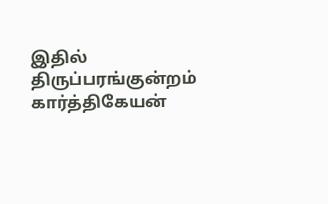இதில் திருப்பரங்குன்றம் கார்த்திகேயன்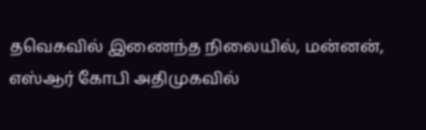தவெகவில் இணைந்த நிலையில், மன்னன், எஸ்ஆர் கோபி அதிமுகவில்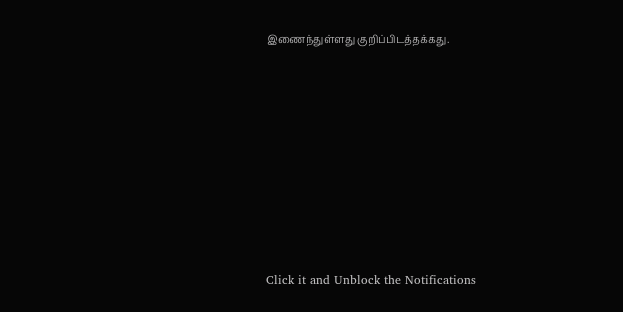இணைந்துள்ளது குறிப்பிடத்தக்கது.












Click it and Unblock the Notifications